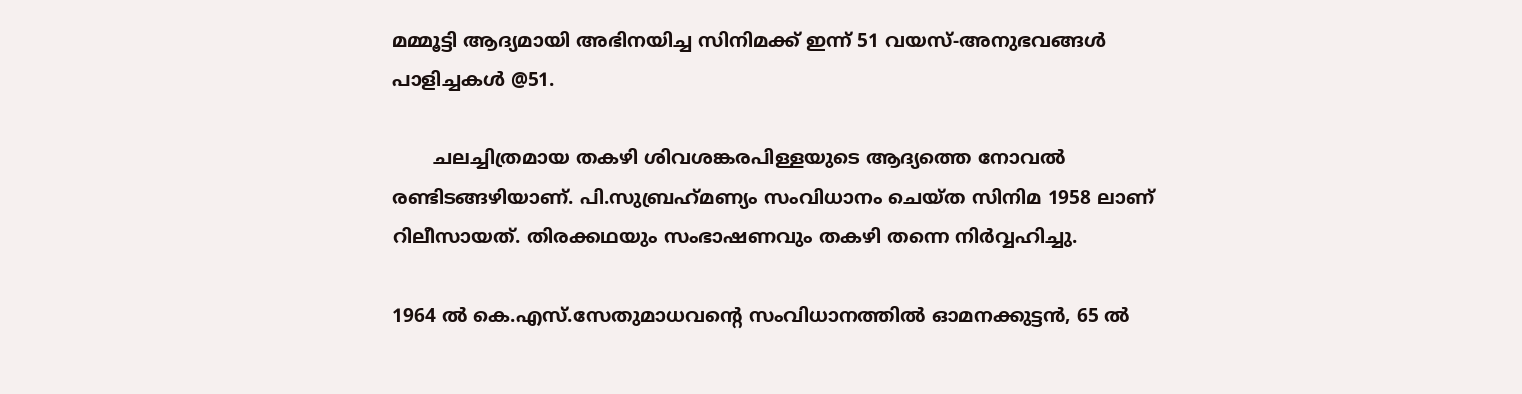മമ്മൂട്ടി ആദ്യമായി അഭിനയിച്ച സിനിമക്ക് ഇന്ന് 51 വയസ്-അനുഭവങ്ങള്‍ പാളിച്ചകള്‍ @51.

       ചലച്ചിത്രമായ തകഴി ശിവശങ്കരപിള്ളയുടെ ആദ്യത്തെ നോവല്‍ രണ്ടിടങ്ങഴിയാണ്. പി.സുബ്രഹ്‌മണ്യം സംവിധാനം ചെയ്ത സിനിമ 1958 ലാണ് റിലീസായത്. തിരക്കഥയും സംഭാഷണവും തകഴി തന്നെ നിര്‍വ്വഹിച്ചു.

1964 ല്‍ കെ.എസ്.സേതുമാധവന്റെ സംവിധാനത്തില്‍ ഓമനക്കുട്ടന്‍, 65 ല്‍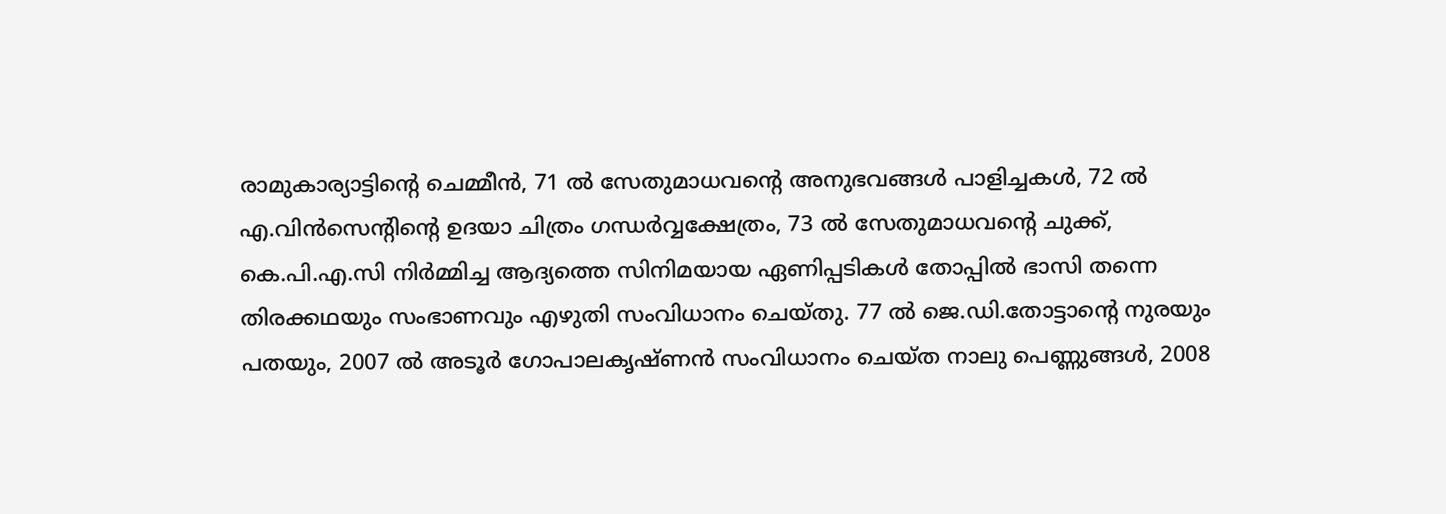രാമുകാര്യാട്ടിന്റെ ചെമ്മീന്‍, 71 ല്‍ സേതുമാധവന്റെ അനുഭവങ്ങള്‍ പാളിച്ചകള്‍, 72 ല്‍ എ.വിന്‍സെന്റിന്റെ ഉദയാ ചിത്രം ഗന്ധര്‍വ്വക്ഷേത്രം, 73 ല്‍ സേതുമാധവന്റെ ചുക്ക്, കെ.പി.എ.സി നിര്‍മ്മിച്ച ആദ്യത്തെ സിനിമയായ ഏണിപ്പടികള്‍ തോപ്പില്‍ ഭാസി തന്നെ തിരക്കഥയും സംഭാണവും എഴുതി സംവിധാനം ചെയ്തു. 77 ല്‍ ജെ.ഡി.തോട്ടാന്റെ നുരയും പതയും, 2007 ല്‍ അടൂര്‍ ഗോപാലകൃഷ്ണന്‍ സംവിധാനം ചെയ്ത നാലു പെണ്ണുങ്ങള്‍, 2008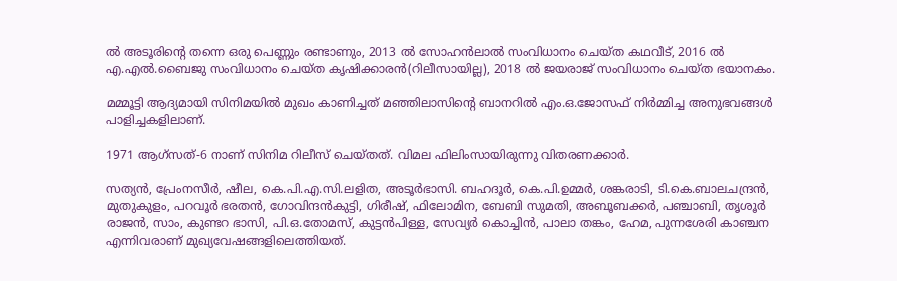ല്‍ അടൂരിന്റെ തന്നെ ഒരു പെണ്ണും രണ്ടാണും, 2013 ല്‍ സോഹന്‍ലാല്‍ സംവിധാനം ചെയ്ത കഥവീട്, 2016 ല്‍ എ.എല്‍.ബൈജു സംവിധാനം ചെയ്ത കൃഷിക്കാരന്‍(റിലീസായില്ല), 2018 ല്‍ ജയരാജ് സംവിധാനം ചെയ്ത ഭയാനകം.

മമ്മൂട്ടി ആദ്യമായി സിനിമയില്‍ മുഖം കാണിച്ചത് മഞ്ഞിലാസിന്റെ ബാനറില്‍ എം.ഒ.ജോസഫ് നിര്‍മ്മിച്ച അനുഭവങ്ങള്‍ പാളിച്ചകളിലാണ്.

1971 ആഗ്‌സത്-6 നാണ് സിനിമ റിലീസ് ചെയ്തത്. വിമല ഫിലിംസായിരുന്നു വിതരണക്കാര്‍.

സത്യന്‍, പ്രേംനസീര്‍, ഷീല, കെ.പി.എ.സി.ലളിത, അടൂര്‍ഭാസി. ബഹദൂര്‍, കെ.പി.ഉമ്മര്‍, ശങ്കരാടി, ടി.കെ.ബാലചന്ദ്രന്‍, മുതുകുളം, പറവൂര്‍ ഭരതന്‍, ഗോവിന്ദന്‍കുട്ടി, ഗിരീഷ്, ഫിലോമിന, ബേബി സുമതി, അബൂബക്കര്‍, പഞ്ചാബി, തൃശൂര്‍ രാജന്‍, സാം, കുണ്ടറ ഭാസി, പി.ഒ.തോമസ്, കുട്ടന്‍പിള്ള, സേവ്യര്‍ കൊച്ചിന്‍, പാലാ തങ്കം, ഹേമ, പുന്നശേരി കാഞ്ചന എന്നിവരാണ് മുഖ്യവേഷങ്ങളിലെത്തിയത്.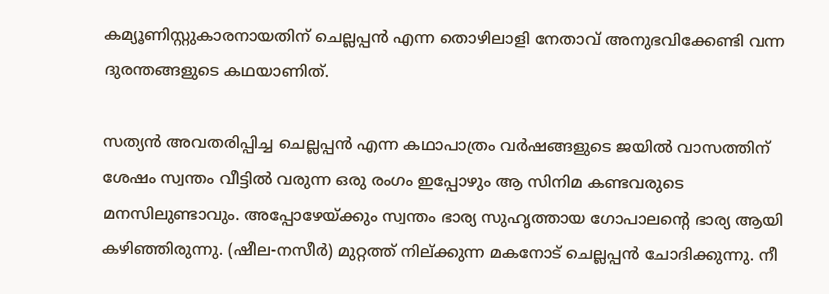കമ്യൂണിസ്റ്റുകാരനായതിന് ചെല്ലപ്പന്‍ എന്ന തൊഴിലാളി നേതാവ് അനുഭവിക്കേണ്ടി വന്ന ദുരന്തങ്ങളുടെ കഥയാണിത്.

സത്യന്‍ അവതരിപ്പിച്ച ചെല്ലപ്പന്‍ എന്ന കഥാപാത്രം വര്‍ഷങ്ങളുടെ ജയില്‍ വാസത്തിന് ശേഷം സ്വന്തം വീട്ടില്‍ വരുന്ന ഒരു രംഗം ഇപ്പോഴും ആ സിനിമ കണ്ടവരുടെ മനസിലുണ്ടാവും. അപ്പോഴേയ്ക്കും സ്വന്തം ഭാര്യ സുഹൃത്തായ ഗോപാലന്റെ ഭാര്യ ആയി കഴിഞ്ഞിരുന്നു. (ഷീല-നസീര്‍) മുറ്റത്ത് നില്ക്കുന്ന മകനോട് ചെല്ലപ്പന്‍ ചോദിക്കുന്നു. നീ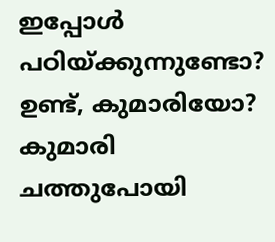ഇപ്പോള്‍ പഠിയ്ക്കുന്നുണ്ടോ? ഉണ്ട്, കുമാരിയോ? കുമാരി ചത്തുപോയി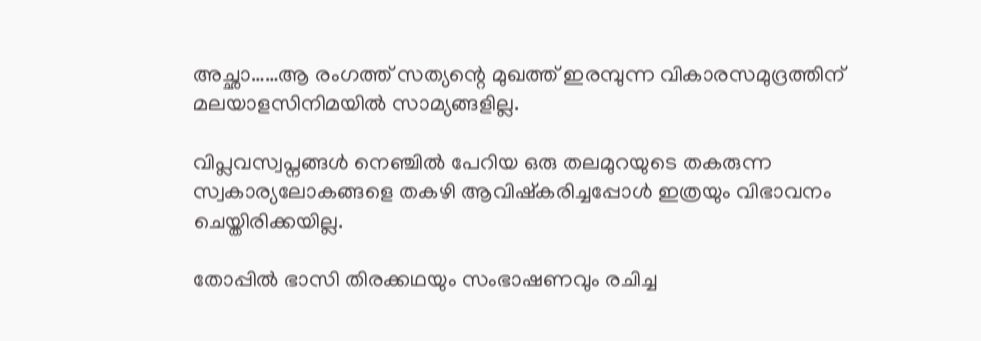അച്ഛാ……ആ രംഗത്ത് സത്യന്റെ മുഖത്ത് ഇരമ്പുന്ന വികാരസമുദ്രത്തിന് മലയാളസിനിമയില്‍ സാമ്യങ്ങളില്ല.

വിപ്ലവസ്വപ്നങ്ങള്‍ നെഞ്ചില്‍ പേറിയ ഒരു തലമുറയുടെ തകരുന്ന സ്വകാര്യലോകങ്ങളെ തകഴി ആവിഷ്‌കരിച്ചപ്പോള്‍ ഇത്രയും വിഭാവനം ചെയ്തിരിക്കയില്ല.

തോപ്പില്‍ ഭാസി തിരക്കഥയും സംഭാഷണവും രചിച്ച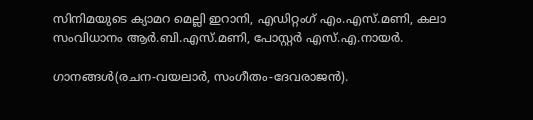സിനിമയുടെ ക്യാമറ മെല്ലി ഇറാനി, എഡിറ്റംഗ് എം.എസ്.മണി, കലാ സംവിധാനം ആര്‍.ബി.എസ്.മണി, പോസ്റ്റര്‍ എസ്.എ.നായര്‍.

ഗാനങ്ങള്‍(രചന-വയലാര്‍, സംഗീതം-ദേവരാജന്‍).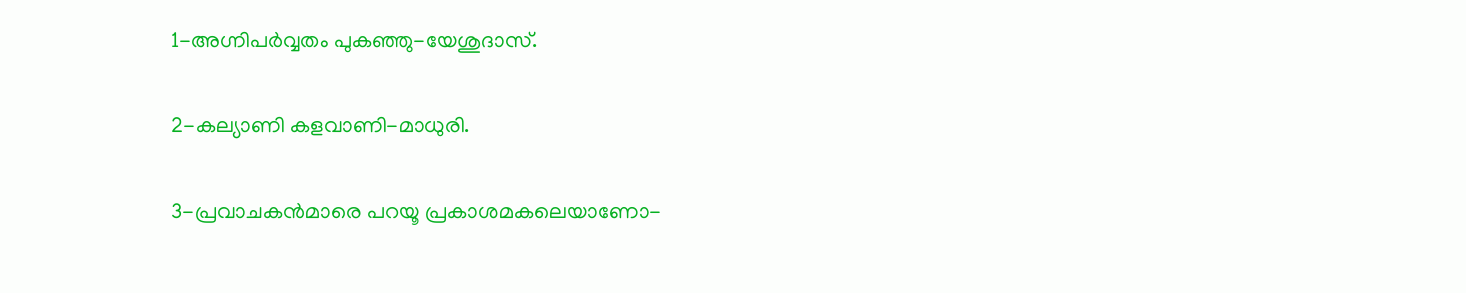1-അഗ്നിപര്‍വ്വതം പുകഞ്ഞു-യേശുദാസ്.

2-കല്യാണി കളവാണി-മാധുരി.

3-പ്രവാചകന്‍മാരെ പറയൂ പ്രകാശമകലെയാണോ-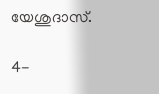യേശുദാസ്.

4-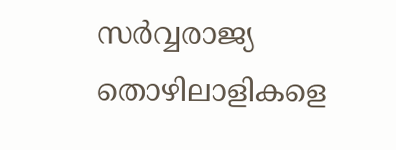സര്‍വ്വരാജ്യ തൊഴിലാളികളെ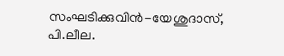സംഘടിക്കുവിന്‍-യേശുദാസ്, പി.ലീല.